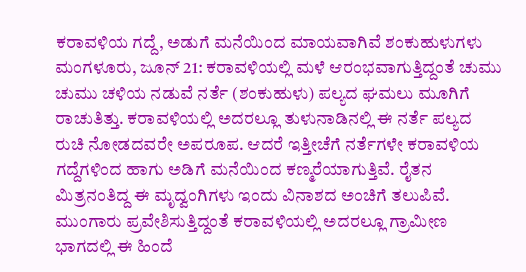ಕರಾವಳಿಯ ಗದ್ದೆ, ಅಡುಗೆ ಮನೆಯಿಂದ ಮಾಯವಾಗಿವೆ ಶಂಕುಹುಳುಗಳು
ಮಂಗಳೂರು, ಜೂನ್ 21: ಕರಾವಳಿಯಲ್ಲಿ ಮಳೆ ಆರಂಭವಾಗುತ್ತಿದ್ದಂತೆ ಚುಮು ಚುಮು ಚಳಿಯ ನಡುವೆ ನರ್ತೆ (ಶಂಕುಹುಳು) ಪಲ್ಯದ ಘಮಲು ಮೂಗಿಗೆ ರಾಚುತಿತ್ತು. ಕರಾವಳಿಯಲ್ಲಿ ಅದರಲ್ಲೂ ತುಳುನಾಡಿನಲ್ಲಿ ಈ ನರ್ತೆ ಪಲ್ಯದ ರುಚಿ ನೋಡದವರೇ ಅಪರೂಪ. ಆದರೆ ಇತ್ತೀಚೆಗೆ ನರ್ತೆಗಳೇ ಕರಾವಳಿಯ ಗದ್ದೆಗಳಿಂದ ಹಾಗು ಅಡಿಗೆ ಮನೆಯಿಂದ ಕಣ್ಮರೆಯಾಗುತ್ತಿವೆ. ರೈತನ ಮಿತ್ರನಂತಿದ್ದ ಈ ಮೃದ್ವಂಗಿಗಳು ಇಂದು ವಿನಾಶದ ಅಂಚಿಗೆ ತಲುಪಿವೆ.
ಮುಂಗಾರು ಪ್ರವೇಶಿಸುತ್ತಿದ್ದಂತೆ ಕರಾವಳಿಯಲ್ಲಿ ಅದರಲ್ಲೂ ಗ್ರಾಮೀಣ ಭಾಗದಲ್ಲಿ ಈ ಹಿಂದೆ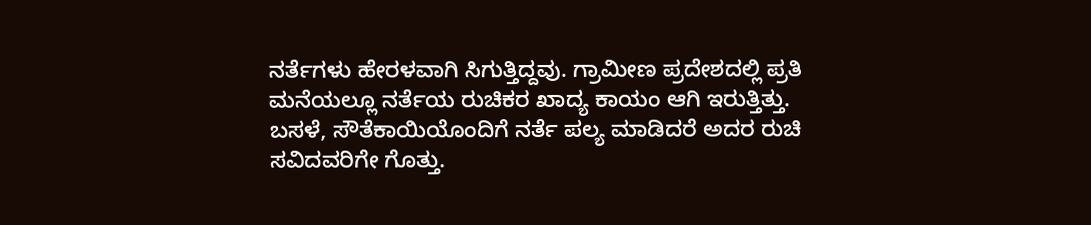ನರ್ತೆಗಳು ಹೇರಳವಾಗಿ ಸಿಗುತ್ತಿದ್ದವು. ಗ್ರಾಮೀಣ ಪ್ರದೇಶದಲ್ಲಿ ಪ್ರತಿ ಮನೆಯಲ್ಲೂ ನರ್ತೆಯ ರುಚಿಕರ ಖಾದ್ಯ ಕಾಯಂ ಆಗಿ ಇರುತ್ತಿತ್ತು. ಬಸಳೆ, ಸೌತೆಕಾಯಿಯೊಂದಿಗೆ ನರ್ತೆ ಪಲ್ಯ ಮಾಡಿದರೆ ಅದರ ರುಚಿ ಸವಿದವರಿಗೇ ಗೊತ್ತು.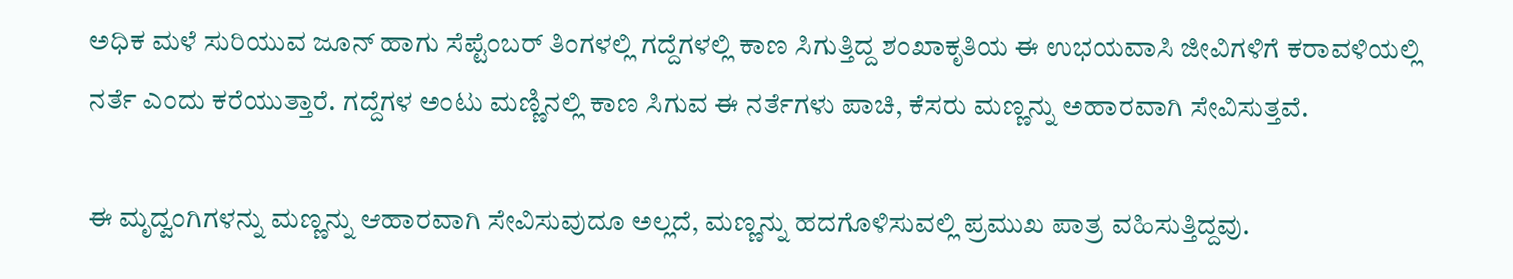ಅಧಿಕ ಮಳೆ ಸುರಿಯುವ ಜೂನ್ ಹಾಗು ಸೆಪ್ಟೆಂಬರ್ ತಿಂಗಳಲ್ಲಿ ಗದ್ದೆಗಳಲ್ಲಿ ಕಾಣ ಸಿಗುತ್ತಿದ್ದ ಶಂಖಾಕೃತಿಯ ಈ ಉಭಯವಾಸಿ ಜೀವಿಗಳಿಗೆ ಕರಾವಳಿಯಲ್ಲಿ ನರ್ತೆ ಎಂದು ಕರೆಯುತ್ತಾರೆ. ಗದ್ದೆಗಳ ಅಂಟು ಮಣ್ಣಿನಲ್ಲಿ ಕಾಣ ಸಿಗುವ ಈ ನರ್ತೆಗಳು ಪಾಚಿ, ಕೆಸರು ಮಣ್ಣನ್ನು ಅಹಾರವಾಗಿ ಸೇವಿಸುತ್ತವೆ.

ಈ ಮೃದ್ವಂಗಿಗಳನ್ನು ಮಣ್ಣನ್ನು ಆಹಾರವಾಗಿ ಸೇವಿಸುವುದೂ ಅಲ್ಲದೆ, ಮಣ್ಣನ್ನು ಹದಗೊಳಿಸುವಲ್ಲಿ ಪ್ರಮುಖ ಪಾತ್ರ ವಹಿಸುತ್ತಿದ್ದವು.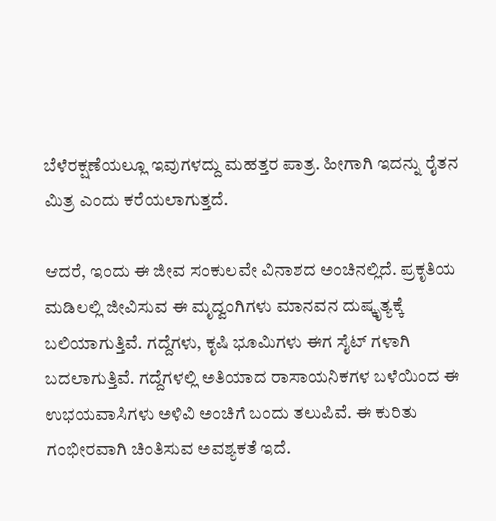ಬೆಳೆರಕ್ಷಣೆಯಲ್ಲೂ ಇವುಗಳದ್ದು ಮಹತ್ತರ ಪಾತ್ರ. ಹೀಗಾಗಿ ಇದನ್ನು ರೈತನ ಮಿತ್ರ ಎಂದು ಕರೆಯಲಾಗುತ್ತದೆ.

ಆದರೆ, ಇಂದು ಈ ಜೀವ ಸಂಕುಲವೇ ವಿನಾಶದ ಅಂಚಿನಲ್ಲಿದೆ. ಪ್ರಕೃತಿಯ ಮಡಿಲಲ್ಲಿ ಜೀವಿಸುವ ಈ ಮೃದ್ವಂಗಿಗಳು ಮಾನವನ ದುಷ್ಕೃತ್ಯಕ್ಕೆ ಬಲಿಯಾಗುತ್ತಿವೆ. ಗದ್ದೆಗಳು, ಕೃಷಿ ಭೂಮಿಗಳು ಈಗ ಸೈಟ್ ಗಳಾಗಿ ಬದಲಾಗುತ್ತಿವೆ. ಗದ್ದೆಗಳಲ್ಲಿ ಅತಿಯಾದ ರಾಸಾಯನಿಕಗಳ ಬಳೆಯಿಂದ ಈ ಉಭಯವಾಸಿಗಳು ಅಳಿವಿ ಅಂಚಿಗೆ ಬಂದು ತಲುಪಿವೆ. ಈ ಕುರಿತು ಗಂಭೀರವಾಗಿ ಚಿಂತಿಸುವ ಅವಶ್ಯಕತೆ ಇದೆ.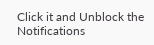Click it and Unblock the Notifications